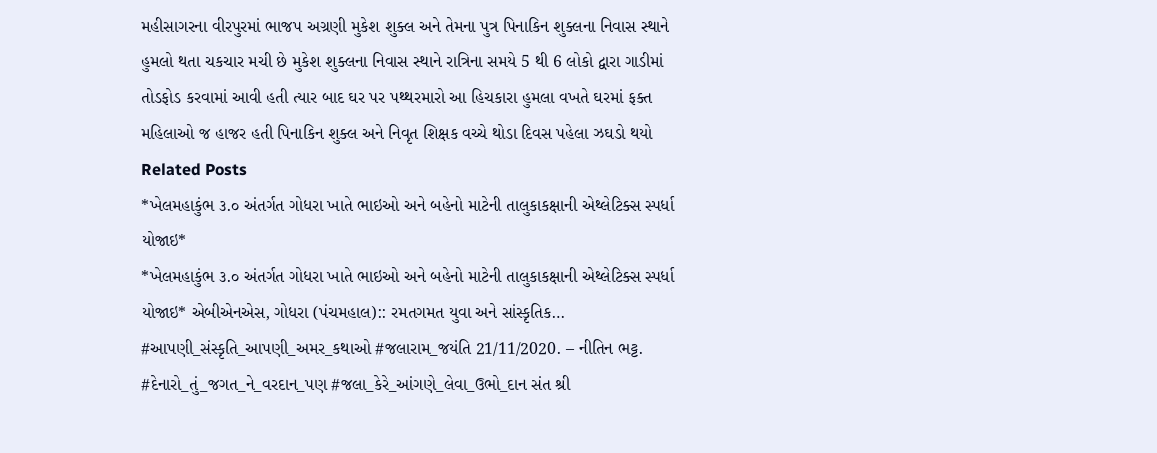મહીસાગરના વીરપુરમાં ભાજપ અગ્રણી મુકેશ શુક્લ અને તેમના પુત્ર પિનાકિન શુક્લના નિવાસ સ્થાને હુમલો થતા ચકચાર મચી છે મુકેશ શુક્લના નિવાસ સ્થાને રાત્રિના સમયે 5 થી 6 લોકો દ્વારા ગાડીમાં તોડફોડ કરવામાં આવી હતી ત્યાર બાદ ઘર પર પથ્થરમારો આ હિચકારા હુમલા વખતે ઘરમાં ફક્ત મહિલાઓ જ હાજર હતી પિનાકિન શુક્લ અને નિવૃત શિક્ષક વચ્ચે થોડા દિવસ પહેલા ઝઘડો થયો
Related Posts
*ખેલમહાકુંભ ૩.૦ અંતર્ગત ગોધરા ખાતે ભાઇઓ અને બહેનો માટેની તાલુકાકક્ષાની એથ્લેટિક્સ સ્પર્ધા યોજાઇ*
*ખેલમહાકુંભ ૩.૦ અંતર્ગત ગોધરા ખાતે ભાઇઓ અને બહેનો માટેની તાલુકાકક્ષાની એથ્લેટિક્સ સ્પર્ધા યોજાઇ* એબીએનએસ, ગોધરા (પંચમહાલ):: રમતગમત યુવા અને સાંસ્કૃતિક…
#આપણી_સંસ્કૃતિ_આપણી_અમર_કથાઓ #જલારામ_જયંતિ 21/11/2020. – નીતિન ભટ્ટ.
#દેનારો_તું_જગત_ને_વરદાન_પણ #જલા_કેરે_આંગણે_લેવા_ઉભો_દાન સંત શ્રી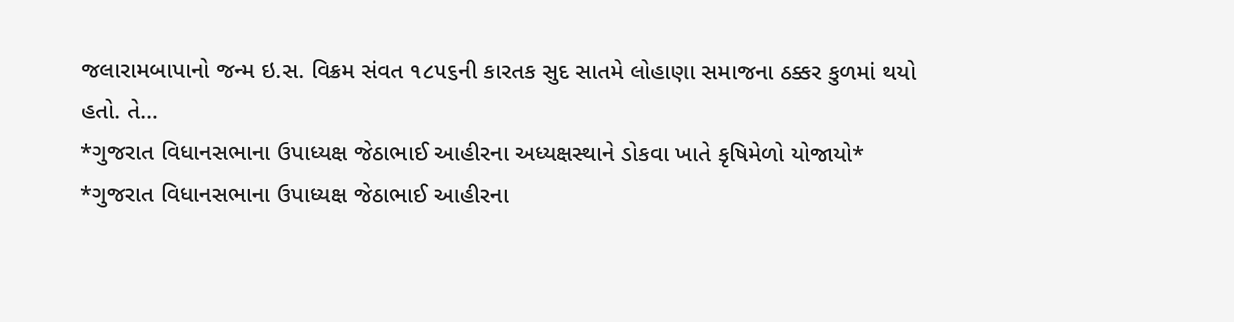જલારામબાપાનો જન્મ ઇ.સ. વિક્રમ સંવત ૧૮૫૬ની કારતક સુદ સાતમે લોહાણા સમાજના ઠક્કર કુળમાં થયો હતો. તે…
*ગુજરાત વિધાનસભાના ઉપાધ્યક્ષ જેઠાભાઈ આહીરના અધ્યક્ષસ્થાને ડોકવા ખાતે કૃષિમેળો યોજાયો*
*ગુજરાત વિધાનસભાના ઉપાધ્યક્ષ જેઠાભાઈ આહીરના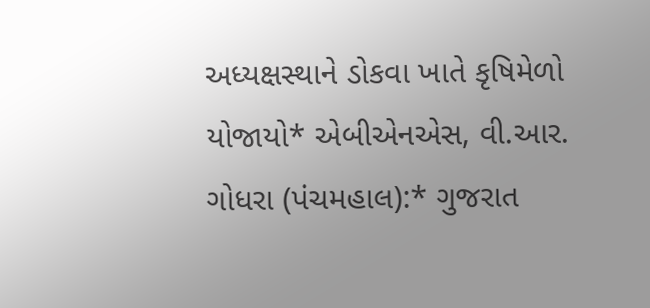અધ્યક્ષસ્થાને ડોકવા ખાતે કૃષિમેળો યોજાયો* એબીએનએસ, વી.આર. ગોધરા (પંચમહાલ):* ગુજરાત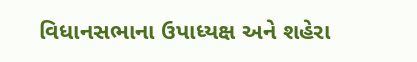વિધાનસભાના ઉપાધ્યક્ષ અને શહેરા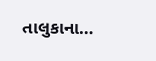તાલુકાના…